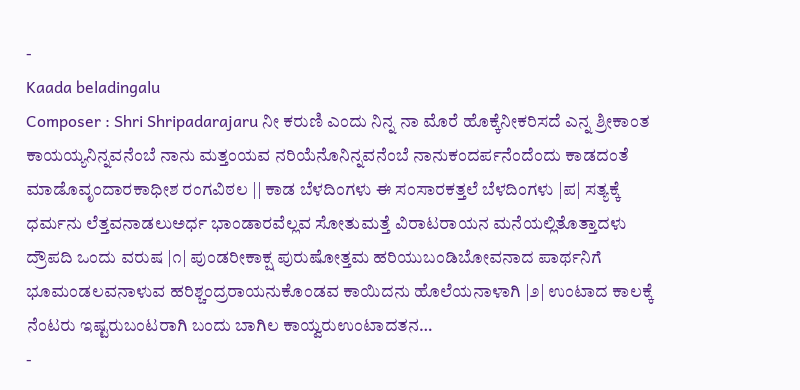-
Kaada beladingalu
Composer : Shri Shripadarajaru ನೀ ಕರುಣಿ ಎಂದು ನಿನ್ನ ನಾ ಮೊರೆ ಹೊಕ್ಕೆನೀಕರಿಸದೆ ಎನ್ನ ಶ್ರೀಕಾಂತ ಕಾಯಯ್ಯನಿನ್ನವನೆಂಬೆ ನಾನು ಮತ್ತಂಯವ ನರಿಯೆನೊನಿನ್ನವನೆಂಬೆ ನಾನುಕಂದರ್ಪನೆಂದೆಂದು ಕಾಡದಂತೆ ಮಾಡೊವೃಂದಾರಕಾಧೀಶ ರಂಗವಿಠಲ || ಕಾಡ ಬೆಳದಿಂಗಳು ಈ ಸಂಸಾರಕತ್ತಲೆ ಬೆಳದಿಂಗಳು |ಪ| ಸತ್ಯಕ್ಕೆ ಧರ್ಮನು ಲೆತ್ತವನಾಡಲುಅರ್ಧ ಭಾಂಡಾರವೆಲ್ಲವ ಸೋತುಮತ್ತೆ ವಿರಾಟರಾಯನ ಮನೆಯಲ್ಲಿತೊತ್ತಾದಳು ದ್ರೌಪದಿ ಒಂದು ವರುಷ |೧| ಪುಂಡರೀಕಾಕ್ಷ ಪುರುಷೋತ್ತಮ ಹರಿಯುಬಂಡಿಬೋವನಾದ ಪಾರ್ಥನಿಗೆ ಭೂಮಂಡಲವನಾಳುವ ಹರಿಶ್ಚಂದ್ರರಾಯನುಕೊಂಡವ ಕಾಯಿದನು ಹೊಲೆಯನಾಳಾಗಿ |೨| ಉಂಟಾದ ಕಾಲಕ್ಕೆ ನೆಂಟರು ಇಷ್ಟರುಬಂಟರಾಗಿ ಬಂದು ಬಾಗಿಲ ಕಾಯ್ವರುಉಂಟಾದತನ…
-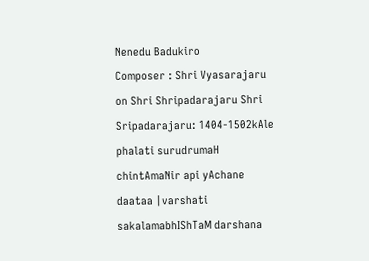Nenedu Badukiro
Composer : Shri Vyasarajaru on Shri Shripadarajaru Shri Sripadarajaru: 1404-1502kAle phalati surudrumaH chintAmaNir api yAchane daataa |varshati sakalamabhIShTaM darshana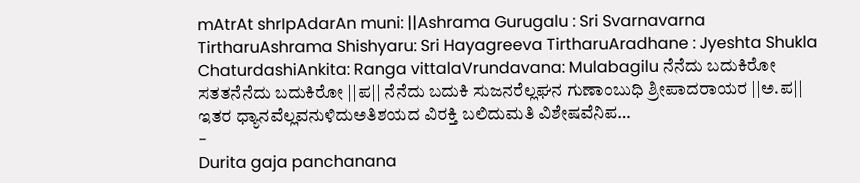mAtrAt shrIpAdarAn muni: ||Ashrama Gurugalu : Sri Svarnavarna TirtharuAshrama Shishyaru: Sri Hayagreeva TirtharuAradhane : Jyeshta Shukla ChaturdashiAnkita: Ranga vittalaVrundavana: Mulabagilu ನೆನೆದು ಬದುಕಿರೋ ಸತತನೆನೆದು ಬದುಕಿರೋ ||ಪ|| ನೆನೆದು ಬದುಕಿ ಸುಜನರೆಲ್ಲಘನ ಗುಣಾಂಬುಧಿ ಶ್ರೀಪಾದರಾಯರ ||ಅ.ಪ|| ಇತರ ಧ್ಯಾನವೆಲ್ಲವನುಳಿದುಅತಿಶಯದ ವಿರಕ್ತಿ ಬಲಿದುಮತಿ ವಿಶೇಷವೆನಿಪ…
-
Durita gaja panchanana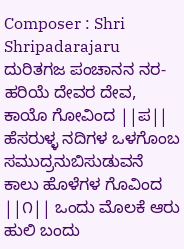Composer : Shri Shripadarajaru ದುರಿತಗಜ ಪಂಚಾನನ ನರ-ಹರಿಯೆ ದೇವರ ದೇವ, ಕಾಯೊ ಗೋವಿಂದ ||ಪ|| ಹೆಸರುಳ್ಳ ನದಿಗಳ ಒಳಗೊಂಬ ಸಮುದ್ರನುಬಿಸುಡುವನೆ ಕಾಲು ಹೊಳೆಗಳ ಗೊವಿಂದ ||೧|| ಒಂದು ಮೊಲಕೆ ಆರು ಹುಲಿ ಬಂದು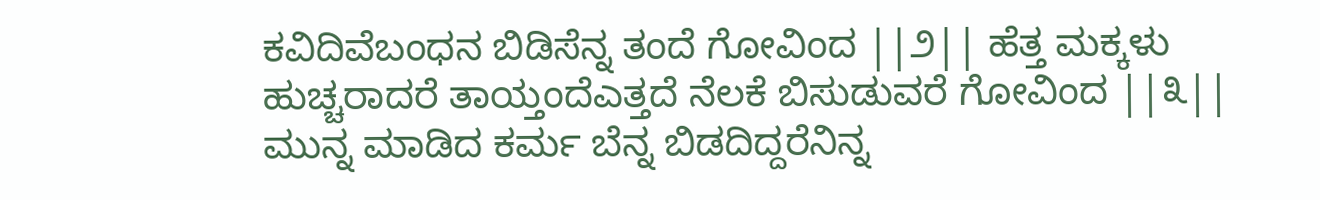ಕವಿದಿವೆಬಂಧನ ಬಿಡಿಸೆನ್ನ ತಂದೆ ಗೋವಿಂದ ||೨|| ಹೆತ್ತ ಮಕ್ಕಳು ಹುಚ್ಚರಾದರೆ ತಾಯ್ತಂದೆಎತ್ತದೆ ನೆಲಕೆ ಬಿಸುಡುವರೆ ಗೋವಿಂದ ||೩|| ಮುನ್ನ ಮಾಡಿದ ಕರ್ಮ ಬೆನ್ನ ಬಿಡದಿದ್ದರೆನಿನ್ನ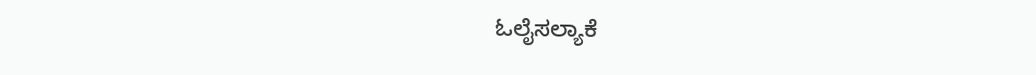ಓಲೈಸಲ್ಯಾಕೆ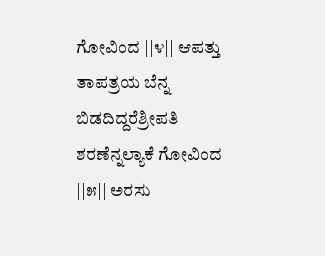ಗೋವಿಂದ ||೪|| ಆಪತ್ತು ತಾಪತ್ರಯ ಬೆನ್ನ ಬಿಡದಿದ್ದರೆಶ್ರೀಪತಿ ಶರಣೆನ್ನಲ್ಯಾಕೆ ಗೋವಿಂದ ||೫|| ಅರಸು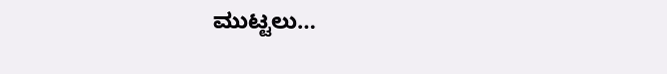ಮುಟ್ಟಲು…